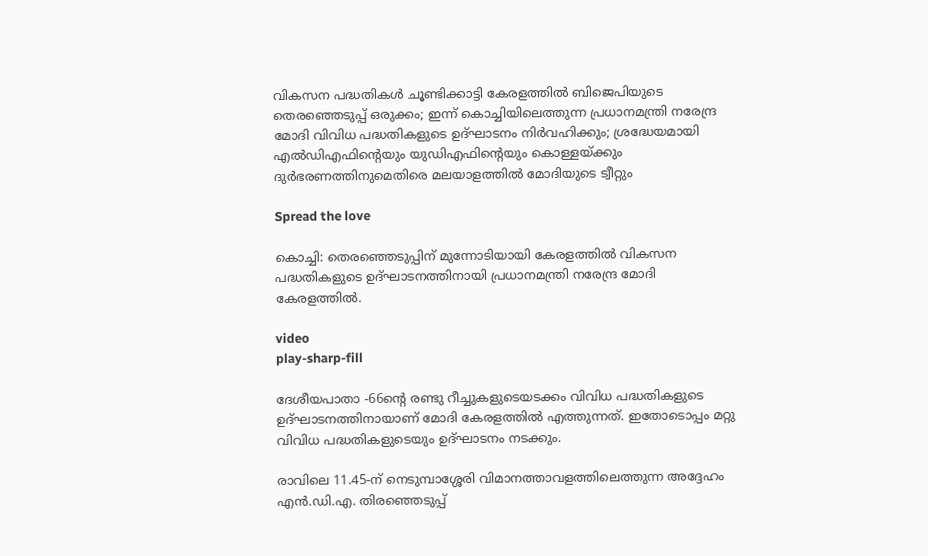വികസന പദ്ധതികള്‍ ചൂണ്ടിക്കാട്ടി കേരളത്തില്‍ ബിജെപിയുടെ തെരഞ്ഞെടുപ്പ് ഒരുക്കം; ഇന്ന് കൊച്ചിയിലെത്തുന്ന പ്രധാനമന്ത്രി നരേന്ദ്ര മോദി വിവിധ പദ്ധതികളുടെ ഉദ്ഘാടനം നിർവഹിക്കും; ശ്രദ്ധേയമായി എല്‍ഡിഎഫിന്റെയും യുഡിഎഫിന്റെയും കൊള്ളയ്ക്കും ദുര്‍ഭരണത്തിനുമെതിരെ മലയാളത്തില്‍ മോദിയുടെ ട്വീറ്റും

Spread the love

കൊച്ചി: തെരഞ്ഞെടുപ്പിന് മുന്നോടിയായി കേരളത്തില്‍ വികസന പദ്ധതികളുടെ ഉദ്ഘാടനത്തിനായി പ്രധാനമന്ത്രി നരേന്ദ്ര മോദി കേരളത്തില്‍.

video
play-sharp-fill

ദേശീയപാതാ -66ന്റെ രണ്ടു റീച്ചുകളുടെയടക്കം വിവിധ പദ്ധതികളുടെ ഉദ്ഘാടനത്തിനായാണ് മോദി കേരളത്തില്‍ എത്തുന്നത്. ഇതോടൊപ്പം മറ്റു വിവിധ പദ്ധതികളുടെയും ഉദ്ഘാടനം നടക്കും.

രാവിലെ 11.45-ന് നെടുമ്പാശ്ശേരി വിമാനത്താവളത്തിലെത്തുന്ന അദ്ദേഹം എന്‍.ഡി.എ. തിരഞ്ഞെടുപ്പ്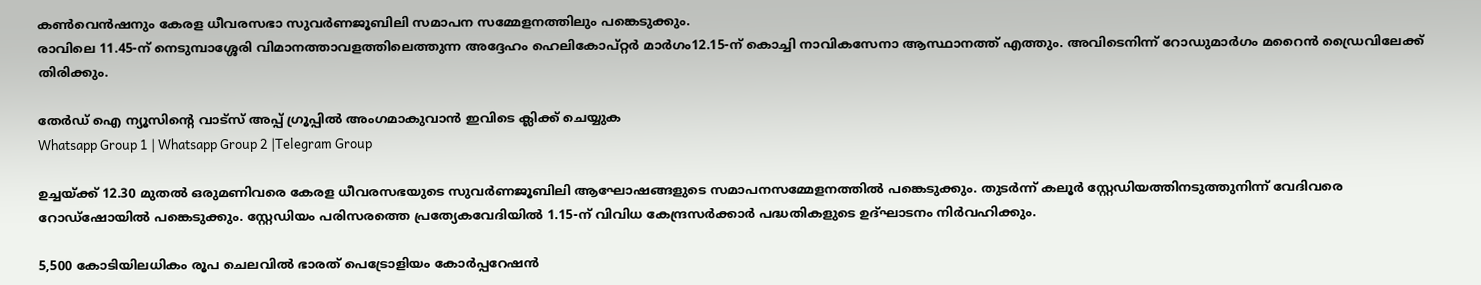കണ്‍വെന്‍ഷനും കേരള ധീവരസഭാ സുവര്‍ണജൂബിലി സമാപന സമ്മേളനത്തിലും പങ്കെടുക്കും.
രാവിലെ 11.45-ന് നെടുമ്പാശ്ശേരി വിമാനത്താവളത്തിലെത്തുന്ന അദ്ദേഹം ഹെലികോപ്റ്റര്‍ മാര്‍ഗം12.15-ന് കൊച്ചി നാവികസേനാ ആസ്ഥാനത്ത് എത്തും. അവിടെനിന്ന് റോഡുമാര്‍ഗം മറൈന്‍ ഡ്രൈവിലേക്ക് തിരിക്കും.

തേർഡ് ഐ ന്യൂസിന്റെ വാട്സ് അപ്പ് ഗ്രൂപ്പിൽ അംഗമാകുവാൻ ഇവിടെ ക്ലിക്ക് ചെയ്യുക
Whatsapp Group 1 | Whatsapp Group 2 |Telegram Group

ഉച്ചയ്ക്ക് 12.30 മുതല്‍ ഒരുമണിവരെ കേരള ധീവരസഭയുടെ സുവര്‍ണജൂബിലി ആഘോഷങ്ങളുടെ സമാപനസമ്മേളനത്തില്‍ പങ്കെടുക്കും. തുടര്‍ന്ന് കലൂര്‍ സ്റ്റേഡിയത്തിനടുത്തുനിന്ന് വേദിവരെ റോഡ്ഷോയില്‍ പങ്കെടുക്കും. സ്റ്റേഡിയം പരിസരത്തെ പ്രത്യേകവേദിയില്‍ 1.15-ന് വിവിധ കേന്ദ്രസര്‍ക്കാര്‍ പദ്ധതികളുടെ ഉദ്ഘാടനം നിര്‍വഹിക്കും.

5,500 കോടിയിലധികം രൂപ ചെലവില്‍ ഭാരത് പെട്രോളിയം കോര്‍പ്പറേഷന്‍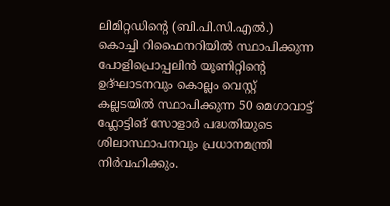ലിമിറ്റഡിന്റെ (ബി.പി.സി.എല്‍.) കൊച്ചി റിഫൈനറിയില്‍ സ്ഥാപിക്കുന്ന പോളിപ്രൊപ്പലിന്‍ യൂണിറ്റിന്റെ ഉദ്ഘാടനവും കൊല്ലം വെസ്റ്റ് കല്ലടയില്‍ സ്ഥാപിക്കുന്ന 50 മെഗാവാട്ട് ഫ്ലോട്ടിങ് സോളാര്‍ പദ്ധതിയുടെ ശിലാസ്ഥാപനവും പ്രധാനമന്ത്രി നിര്‍വഹിക്കും.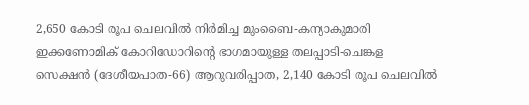2,650 കോടി രൂപ ചെലവില്‍ നിര്‍മിച്ച മുംബൈ-കന്യാകുമാരി ഇക്കണോമിക് കോറിഡോറിന്റെ ഭാഗമായുള്ള തലപ്പാടി-ചെങ്കള സെക്ഷന്‍ (ദേശീയപാത-66) ആറുവരിപ്പാത, 2,140 കോടി രൂപ ചെലവില്‍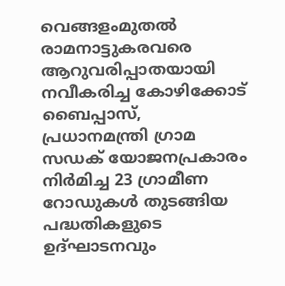വെങ്ങളംമുതല്‍ രാമനാട്ടുകരവരെ ആറുവരിപ്പാതയായി നവീകരിച്ച കോഴിക്കോട് ബൈപ്പാസ്, പ്രധാനമന്ത്രി ഗ്രാമ സഡക് യോജനപ്രകാരം നിര്‍മിച്ച 23 ഗ്രാമീണ റോഡുകള്‍ തുടങ്ങിയ പദ്ധതികളുടെ ഉദ്ഘാടനവും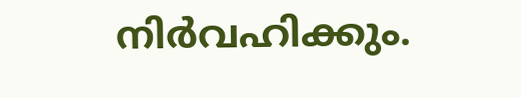നിര്‍വഹിക്കും.